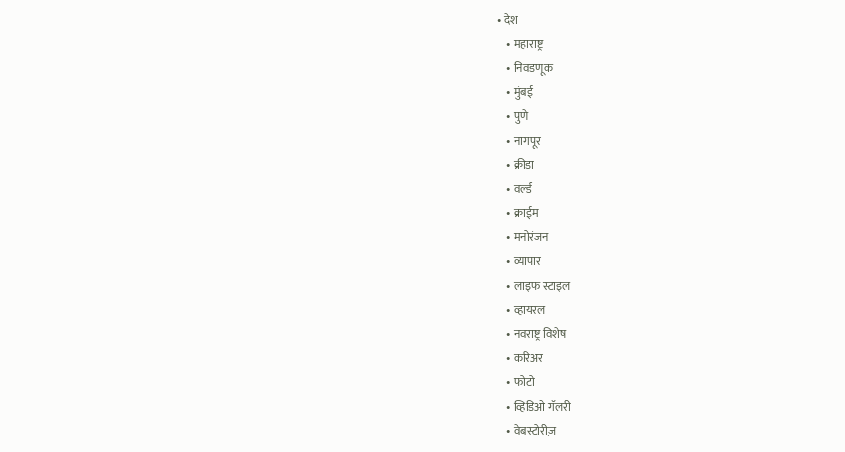• देश
    • महाराष्ट्र
    • निवडणूक
    • मुंबई
    • पुणे
    • नागपूर
    • क्रीडा
    • वर्ल्ड
    • क्राईम
    • मनोरंजन
    • व्यापार
    • लाइफ स्टाइल
    • व्हायरल
    • नवराष्ट्र विशेष
    • करिअर
    • फोटो
    • व्हिडिओ गॅलरी
    • वेबस्टोरीज़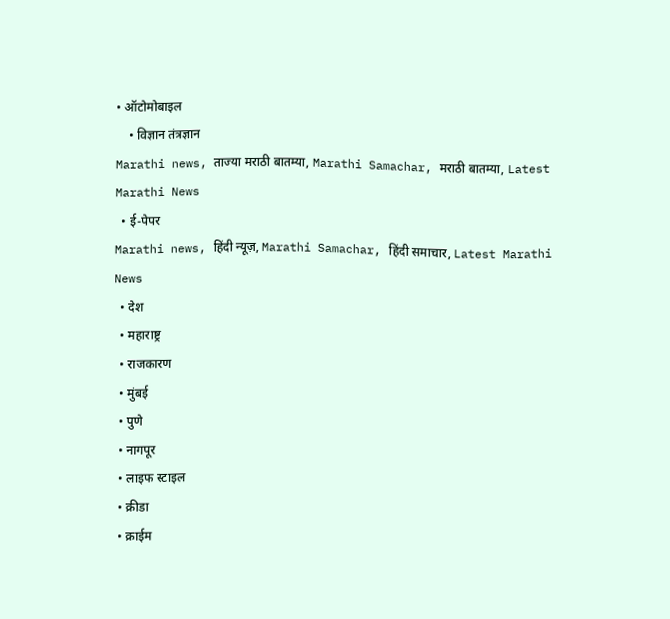• ऑटोमोबाइल
    • विज्ञान तंत्रज्ञान
Marathi news, ताज्या मराठी बातम्या, Marathi Samachar, मराठी बातम्या, Latest Marathi News
  • ई-पेपर
Marathi news, हिंदी न्यूज़, Marathi Samachar, हिंदी समाचार, Latest Marathi News
  • देश
  • महाराष्ट्र
  • राजकारण
  • मुंबई
  • पुणे
  • नागपूर
  • लाइफ स्टाइल
  • क्रीडा
  • क्राईम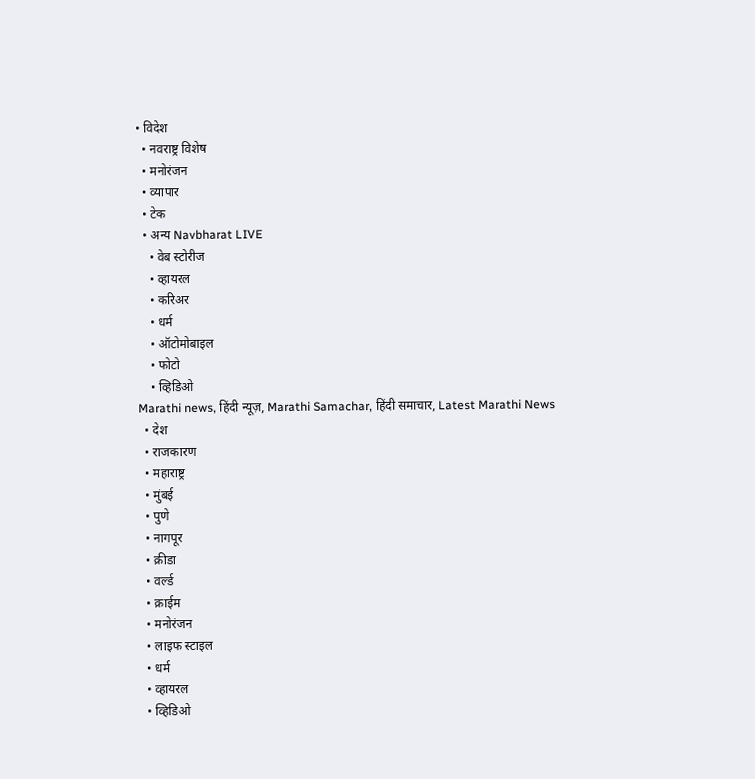• विदेश
  • नवराष्ट्र विशेष
  • मनोरंजन
  • व्यापार
  • टेक
  • अन्य Navbharat LIVE
    • वेब स्टोरीज
    • व्हायरल
    • करिअर
    • धर्म
    • ऑटोमोबाइल
    • फोटो
    • व्हिडिओ
Marathi news, हिंदी न्यूज़, Marathi Samachar, हिंदी समाचार, Latest Marathi News
  • देश
  • राजकारण
  • महाराष्ट्र
  • मुंबई
  • पुणे
  • नागपूर
  • क्रीडा
  • वर्ल्ड
  • क्राईम
  • मनोरंजन
  • लाइफ स्टाइल
  • धर्म
  • व्हायरल
  • व्हिडिओ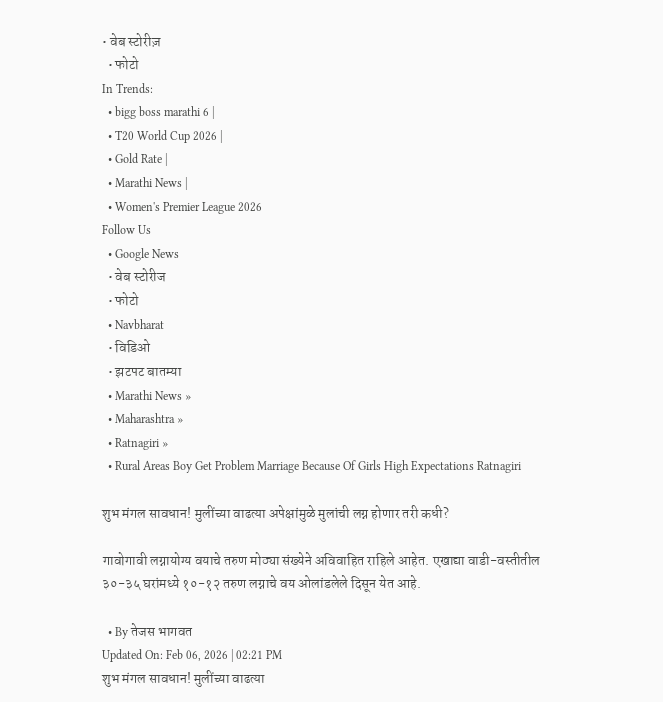• वेब स्टोरीज़
  • फोटो
In Trends:
  • bigg boss marathi 6 |
  • T20 World Cup 2026 |
  • Gold Rate |
  • Marathi News |
  • Women's Premier League 2026
Follow Us
  • Google News
  • वेब स्टोरीज
  • फोटो
  • Navbharat
  • विडिओ
  • झटपट बातम्या
  • Marathi News »
  • Maharashtra »
  • Ratnagiri »
  • Rural Areas Boy Get Problem Marriage Because Of Girls High Expectations Ratnagiri

शुभ मंगल सावधान! मुलींच्या वाढत्या अपेक्षांमुळे मुलांची लग्न होणार तरी कधी?

गावोगावी लग्नायोग्य वयाचे तरुण मोठ्या संख्येने अविवाहित राहिले आहेत. एखाद्या वाडी-वस्तीतील ३०-३५ घरांमध्ये १०-१२ तरुण लग्नाचे वय ओलांडलेले दिसून येत आहे.

  • By तेजस भागवत
Updated On: Feb 06, 2026 | 02:21 PM
शुभ मंगल सावधान! मुलींच्या वाढत्या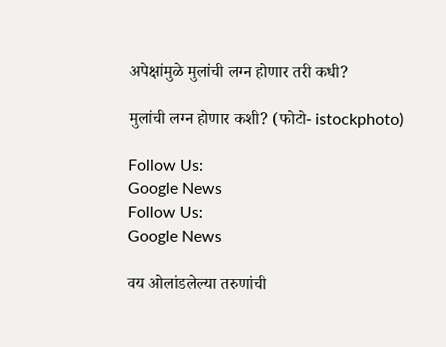अपेक्षांमुळे मुलांची लग्न होणार तरी कधी?

मुलांची लग्न होणार कशी? (फोटो- istockphoto)

Follow Us:
Google News
Follow Us:
Google News

वय ओलांडलेल्या तरुणांची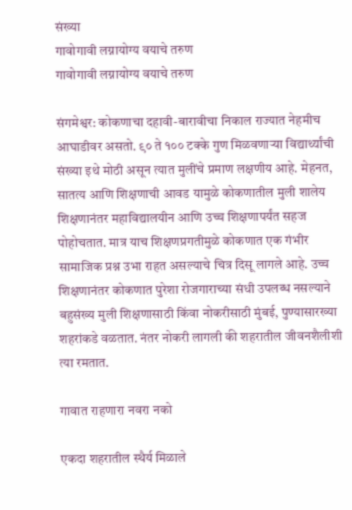संख्या
गावोगावी लग्नायोग्य वयाचे तरुण
गावोगावी लग्नायोग्य वयाचे तरुण

संगमेश्वर: कोकणाचा दहावी-बारावीचा निकाल राज्यात नेहमीच आघाडीवर असतो. ९० ते १०० टक्के गुण मिळवणाऱ्या विद्यार्थ्यांची संख्या इथे मोठी असून त्यात मुलींचे प्रमाण लक्षणीय आहे. मेहनत, सातत्य आणि शिक्षणाची आवड यामुळे कोकणातील मुली शालेय शिक्षणानंतर महाविद्यालयीन आणि उच्च शिक्षणापर्यंत सहज पोहोचतात. मात्र याच शिक्षणप्रगतीमुळे कोकणात एक गंभीर सामाजिक प्रश्न उभा राहत असल्याचे चित्र दिसू लागले आहे. उच्च शिक्षणानंतर कोकणात पुरेशा रोजगाराच्या संधी उपलब्ध नसल्याने बहुसंख्य मुली शिक्षणासाठी किंवा नोकरीसाठी मुंबई, पुण्यासारख्या शहरांकडे वळतात. नंतर नोकरी लागली की शहरातील जीवनशैलीशी त्या रमतात.

गावात राहणारा नवरा नको

एकदा शहरातील स्थैर्य मिळाले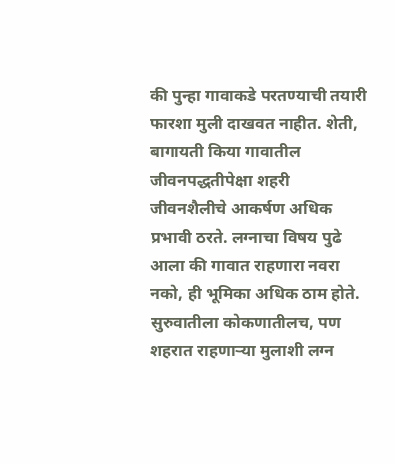की पुन्हा गावाकडे परतण्याची तयारी फारशा मुली दाखवत नाहीत. शेती, बागायती किया गावातील जीवनपद्धतीपेक्षा शहरी जीवनशैलीचे आकर्षण अधिक प्रभावी ठरते. लग्नाचा विषय पुढे आला की गावात राहणारा नवरा नको, ही भूमिका अधिक ठाम होते. सुरुवातीला कोकणातीलच, पण शहरात राहणाऱ्या मुलाशी लग्न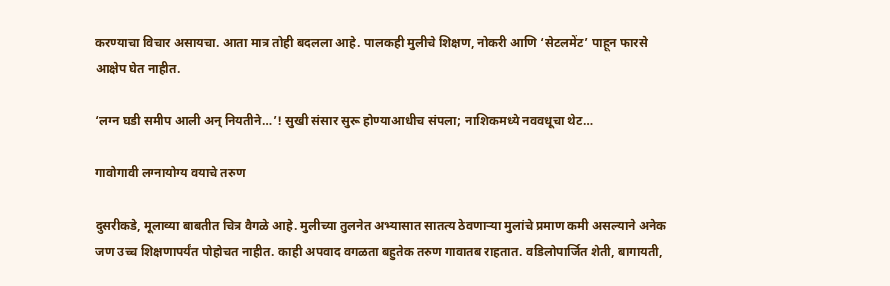करण्याचा विचार असायचा. आता मात्र तोही बदलला आहे. पालकही मुलीचे शिक्षण, नोकरी आणि ‘सेटलमेंट’ पाहून फारसे आक्षेप घेत नाहीत.

‘लग्न घडी समीप आली अन् नियतीने…’! सुखी संसार सुरू होण्याआधीच संपला; नाशिकमध्ये नववधूचा थेट…

गावोगावी लग्नायोग्य वयाचे तरुण

दुसरीकडे, मूलाव्या बाबतीत चित्र वैगळे आहे. मुलीच्या तुलनेत अभ्यासात सातत्य ठेवणाऱ्या मुलांचे प्रमाण कमी असल्याने अनेक जण उच्च शिक्षणापर्यंत पोहोचत नाहीत. काही अपवाद वगळता बहुतेक तरुण गावातब राहतात. वडिलोपार्जित शेती, बागायती,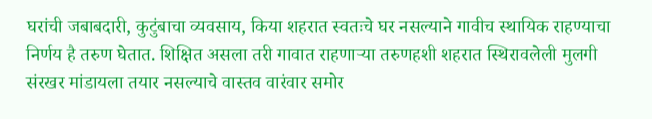घरांची जबाबदारी, कुटुंबाचा व्यवसाय, किया शहरात स्वतःचे घर नसल्याने गावीच स्थायिक राहण्याचा निर्णय है तरुण घेतात. शिक्षित असला तरी गावात राहणाऱ्या तरुणहशी शहरात स्थिरावलेली मुलगी संरखर मांडायला तयार नसल्याचे वास्तव वारंवार समोर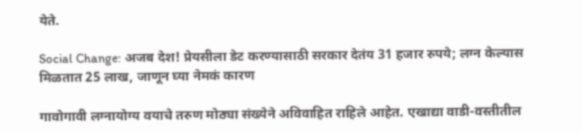येते.

Social Change: अजब देश! प्रेयसीला डेट करण्यासाठी सरकार देतंय 31 हजार रुपये; लग्न केल्यास मिळतात 25 लाख, जाणून घ्या नेमकं कारण

गावोगावी लग्नायोग्य वयाचे तरुण मोठ्या संख्येने अविवाहित राहिले आहेत. एखाद्या वाडी-वस्तीतील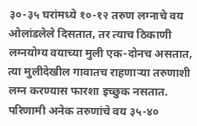३०-३५ घरांमध्ये १०-१२ तरुण लग्नाचे वय ओलांडलेले दिसतात, तर त्याच ठिकाणी लग्नयोग्य वयाच्या मुली एक-दोनच असतात, त्या मुलीदेखील गावातच राहणाऱ्या तरुणाशी लग्न करण्यास फारशा इच्छुक नसतात. परिणामी अनेक तरुणांचे वय ३५-४०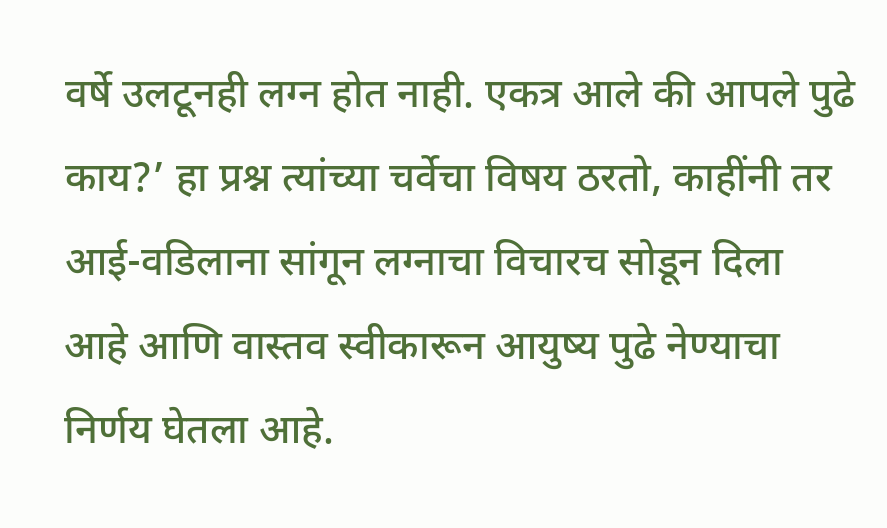वर्षे उलटूनही लग्न होत नाही. एकत्र आले की आपले पुढे काय?’ हा प्रश्न त्यांच्या चर्वेचा विषय ठरतो, काहींनी तर आई-वडिलाना सांगून लग्नाचा विचारच सोडून दिला आहे आणि वास्तव स्वीकारून आयुष्य पुढे नेण्याचा निर्णय घेतला आहे.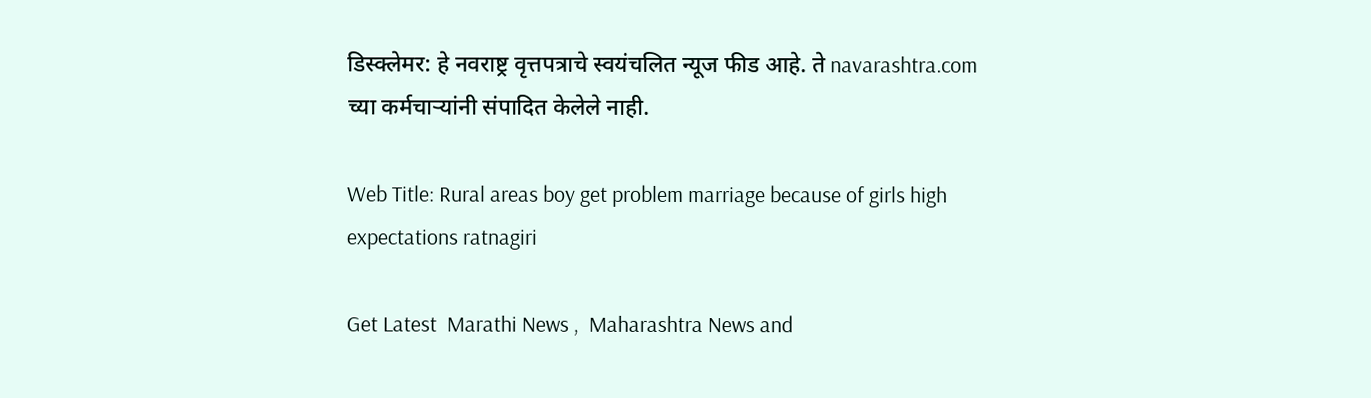डिस्क्लेमर: हे नवराष्ट्र वृत्तपत्राचे स्वयंचलित न्यूज फीड आहे. ते navarashtra.com च्या कर्मचाऱ्यांनी संपादित केलेले नाही.

Web Title: Rural areas boy get problem marriage because of girls high expectations ratnagiri

Get Latest  Marathi News ,  Maharashtra News and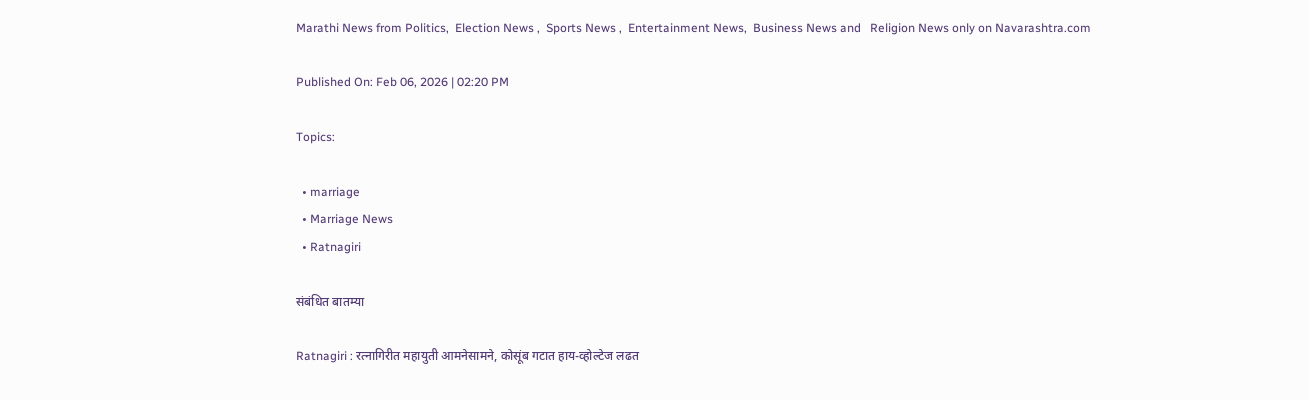Marathi News from Politics,  Election News ,  Sports News ,  Entertainment News,  Business News and   Religion News only on Navarashtra.com

Published On: Feb 06, 2026 | 02:20 PM

Topics:

  • marriage
  • Marriage News
  • Ratnagiri

संबंधित बातम्या

Ratnagiri : रत्नागिरीत महायुती आमनेसामने, कोसूंब गटात हाय-व्होल्टेज लढत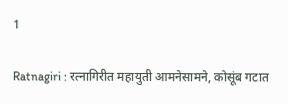1

Ratnagiri : रत्नागिरीत महायुती आमनेसामने, कोसूंब गटात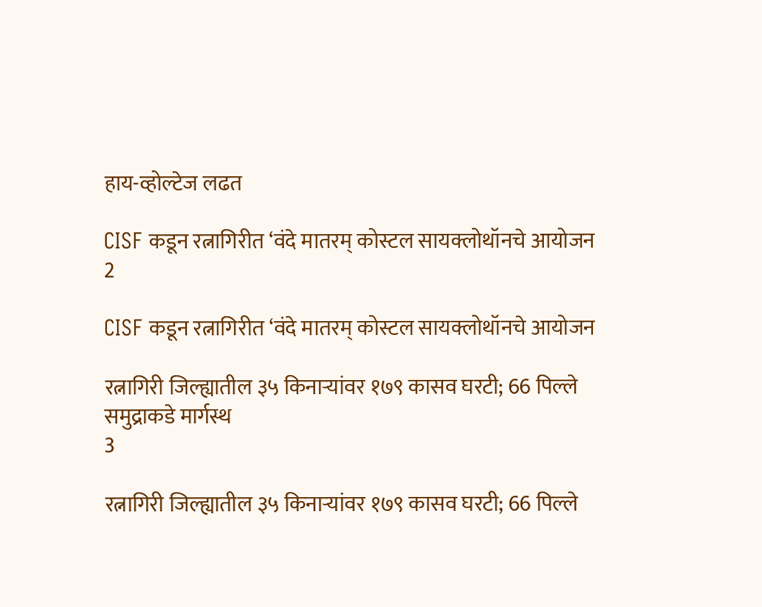हाय-व्होल्टेज लढत

CISF कडून रत्नागिरीत ‘वंदे मातरम् कोस्टल सायक्लोथॉनचे आयोजन
2

CISF कडून रत्नागिरीत ‘वंदे मातरम् कोस्टल सायक्लोथॉनचे आयोजन

रत्नागिरी जिल्ह्यातील ३५ किनाऱ्यांवर १७९ कासव घरटी; 66 पिल्ले समुद्राकडे मार्गस्थ
3

रत्नागिरी जिल्ह्यातील ३५ किनाऱ्यांवर १७९ कासव घरटी; 66 पिल्ले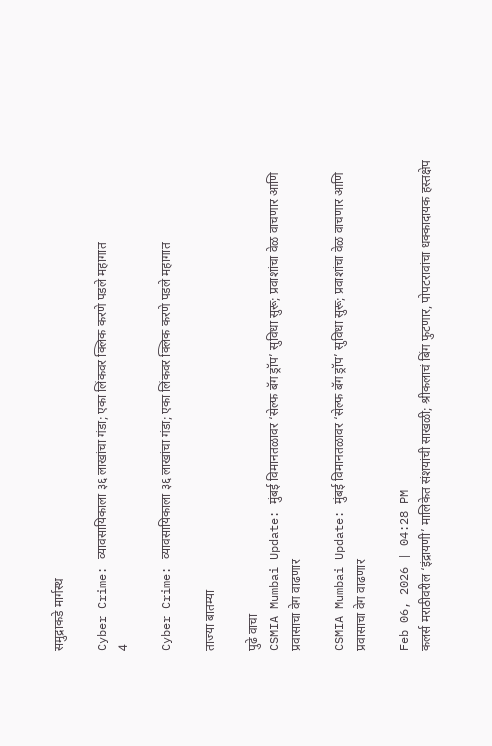समुद्राकडे मार्गस्थ

Cyber Crime: व्यावसायिकाला ३६ लाखांचा गंडा; एका लिंकवर क्लिक करणे पडले महागात
4

Cyber Crime: व्यावसायिकाला ३६ लाखांचा गंडा; एका लिंकवर क्लिक करणे पडले महागात

ताज्या बातम्या

पुढे वाचा
CSMIA Mumbai Update: मुंबई विमानतळावर ‘सेल्फ बॅग ड्रॉप’ सुविधा सुरू; प्रवाशांचा वेळ वाचणार आणि प्रवासाचा वेग वाढणार

CSMIA Mumbai Update: मुंबई विमानतळावर ‘सेल्फ बॅग ड्रॉप’ सुविधा सुरू; प्रवाशांचा वेळ वाचणार आणि प्रवासाचा वेग वाढणार

Feb 06, 2026 | 04:28 PM
कलर्स मराठीवरील ‘इंद्रायणी’ मालिकेत संशयांची साखळी; श्रीकलाचं बिंग फुटणार, पोपटरावांचा धक्कादायक हस्तक्षेप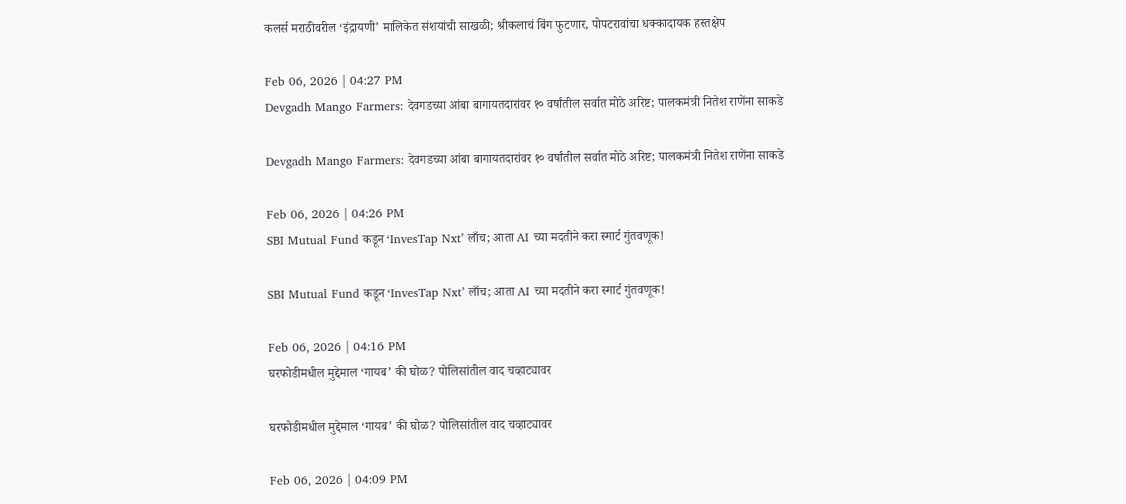कलर्स मराठीवरील ‘इंद्रायणी’ मालिकेत संशयांची साखळी; श्रीकलाचं बिंग फुटणार, पोपटरावांचा धक्कादायक हस्तक्षेप

Feb 06, 2026 | 04:27 PM
Devgadh Mango Farmers: देवगडच्या आंबा बागायतदारांवर १० वर्षांतील सर्वात मोठे अरिष्ट; पालकमंत्री नितेश राणेंना साकडे

Devgadh Mango Farmers: देवगडच्या आंबा बागायतदारांवर १० वर्षांतील सर्वात मोठे अरिष्ट; पालकमंत्री नितेश राणेंना साकडे

Feb 06, 2026 | 04:26 PM
SBI Mutual Fund कडून ‘InvesTap Nxt’ लाँच; आता AI च्या मदतीने करा स्मार्ट गुंतवणूक!

SBI Mutual Fund कडून ‘InvesTap Nxt’ लाँच; आता AI च्या मदतीने करा स्मार्ट गुंतवणूक!

Feb 06, 2026 | 04:16 PM
घरफोडीमधील मुद्देमाल ‘गायब’ की घोळ? पोलिसांतील वाद चव्हाट्यावर

घरफोडीमधील मुद्देमाल ‘गायब’ की घोळ? पोलिसांतील वाद चव्हाट्यावर

Feb 06, 2026 | 04:09 PM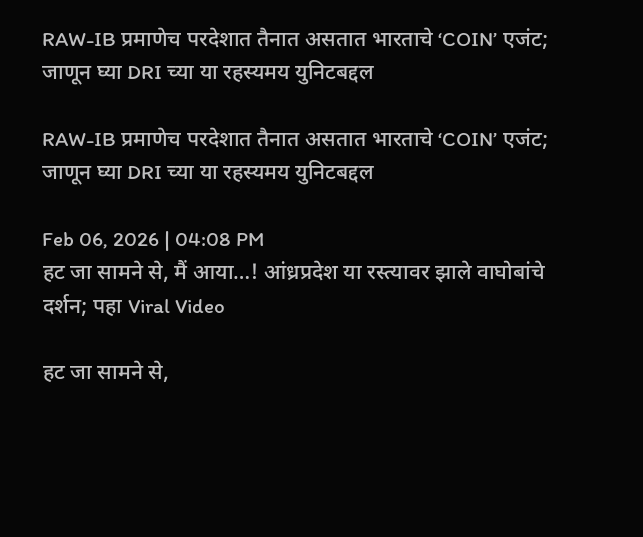RAW-IB प्रमाणेच परदेशात तैनात असतात भारताचे ‘COIN’ एजंट; जाणून घ्या DRI च्या या रहस्यमय युनिटबद्दल

RAW-IB प्रमाणेच परदेशात तैनात असतात भारताचे ‘COIN’ एजंट; जाणून घ्या DRI च्या या रहस्यमय युनिटबद्दल

Feb 06, 2026 | 04:08 PM
हट जा सामने से, मैं आया…! आंध्रप्रदेश या रस्त्यावर झाले वाघोबांचे दर्शन; पहा Viral Video

हट जा सामने से,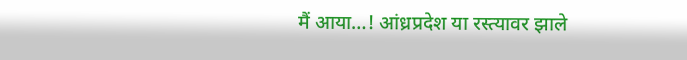मैं आया…! आंध्रप्रदेश या रस्त्यावर झाले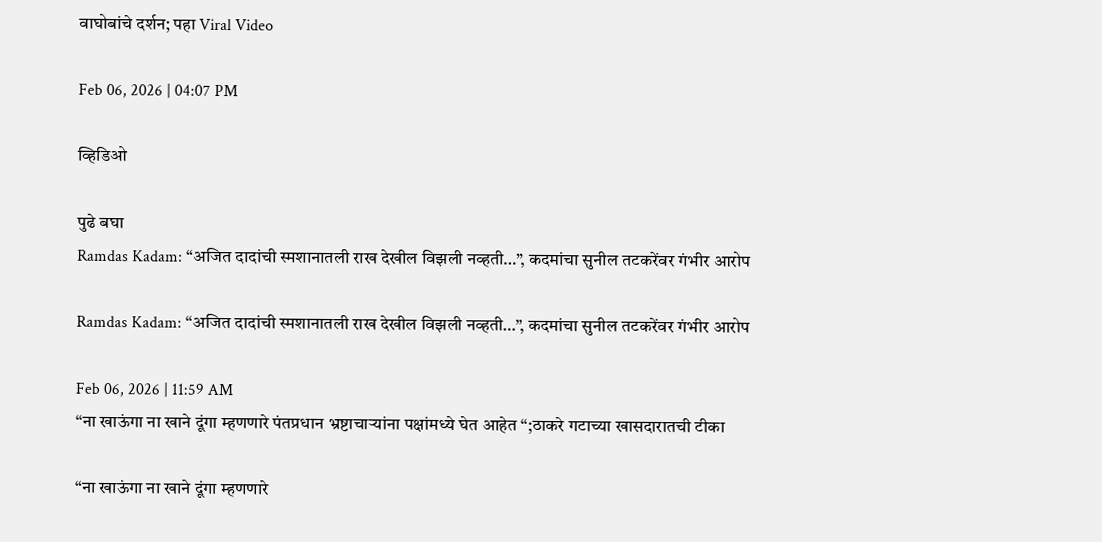वाघोबांचे दर्शन; पहा Viral Video

Feb 06, 2026 | 04:07 PM

व्हिडिओ

पुढे बघा
Ramdas Kadam: “अजित दादांची स्मशानातली राख देखील विझली नव्हती…”, कदमांचा सुनील तटकरेंवर गंभीर आरोप

Ramdas Kadam: “अजित दादांची स्मशानातली राख देखील विझली नव्हती…”, कदमांचा सुनील तटकरेंवर गंभीर आरोप

Feb 06, 2026 | 11:59 AM
“ना खाऊंगा ना खाने दूंगा म्हणणारे पंतप्रधान भ्रष्टाचाऱ्यांना पक्षांमध्ये घेत आहेत “;ठाकरे गटाच्या खासदारातची टीका

“ना खाऊंगा ना खाने दूंगा म्हणणारे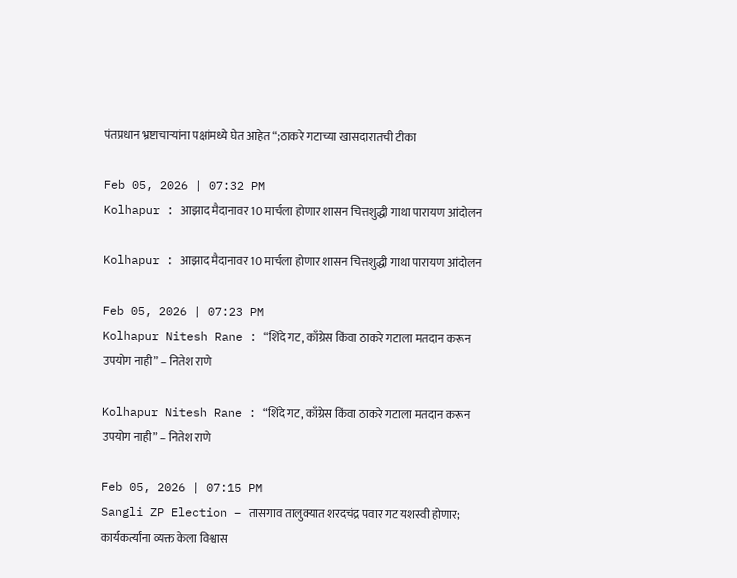पंतप्रधान भ्रष्टाचाऱ्यांना पक्षांमध्ये घेत आहेत “;ठाकरे गटाच्या खासदारातची टीका

Feb 05, 2026 | 07:32 PM
Kolhapur : आझाद मैदानावर 10 मार्चला होणार शासन चित्तशुद्धी गाथा पारायण आंदोलन

Kolhapur : आझाद मैदानावर 10 मार्चला होणार शासन चित्तशुद्धी गाथा पारायण आंदोलन

Feb 05, 2026 | 07:23 PM
Kolhapur Nitesh Rane : “शिंदे गट, काँग्रेस किंवा ठाकरे गटाला मतदान करून उपयोग नाही” – नितेश राणे

Kolhapur Nitesh Rane : “शिंदे गट, काँग्रेस किंवा ठाकरे गटाला मतदान करून उपयोग नाही” – नितेश राणे

Feb 05, 2026 | 07:15 PM
Sangli ZP Election – तासगाव तालुक्यात शरदचंद्र पवार गट यशस्वी होणार;  कार्यकर्त्यांना व्यक्त केला विश्वास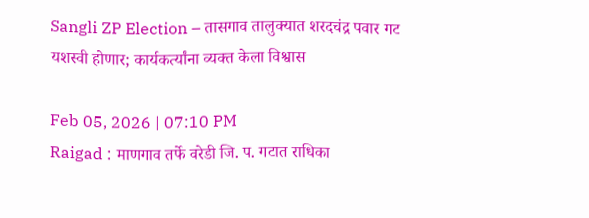Sangli ZP Election – तासगाव तालुक्यात शरदचंद्र पवार गट यशस्वी होणार; कार्यकर्त्यांना व्यक्त केला विश्वास

Feb 05, 2026 | 07:10 PM
Raigad : माणगाव तर्फे वरेडी जि. प. गटात राधिका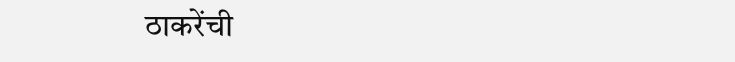ठाकरेंची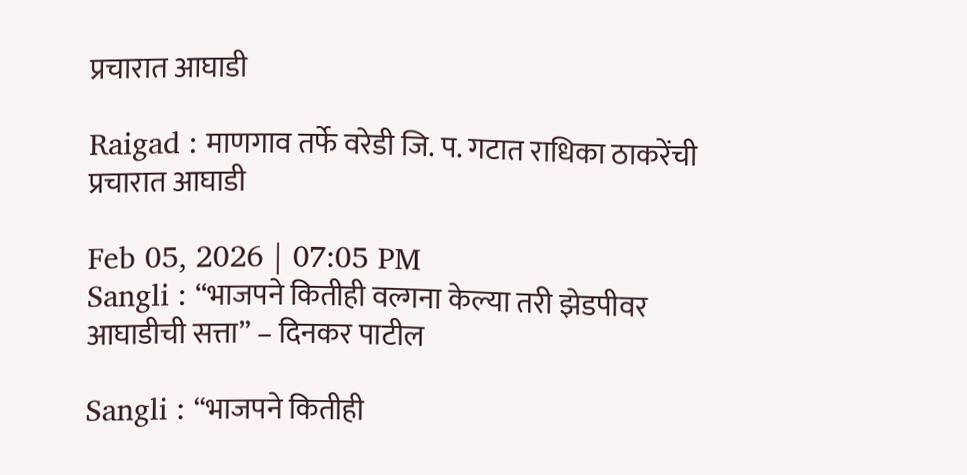प्रचारात आघाडी

Raigad : माणगाव तर्फे वरेडी जि. प. गटात राधिका ठाकरेंची प्रचारात आघाडी

Feb 05, 2026 | 07:05 PM
Sangli : “भाजपने कितीही वल्गना केल्या तरी झेडपीवर आघाडीची सत्ता” – दिनकर पाटील

Sangli : “भाजपने कितीही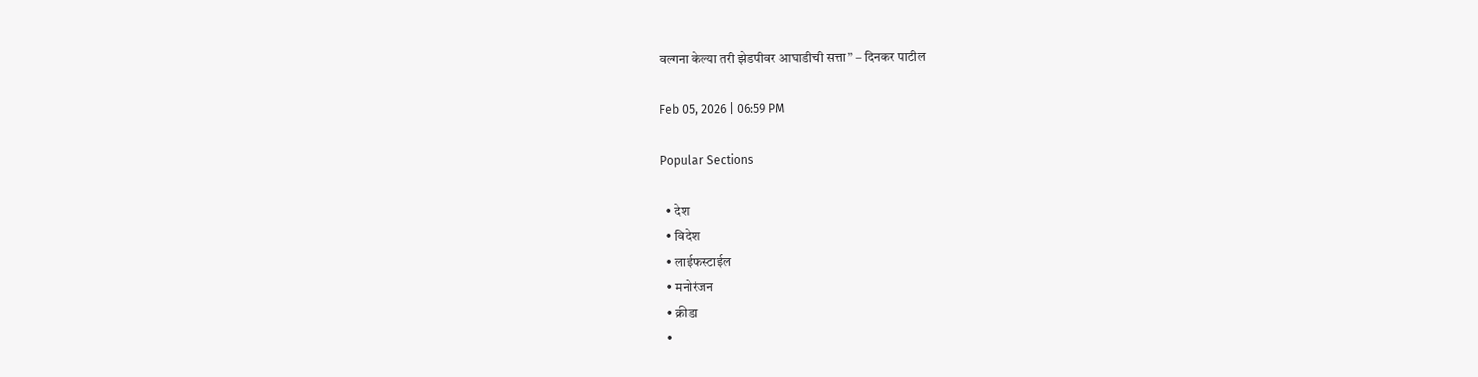वल्गना केल्या तरी झेडपीवर आघाडीची सत्ता” – दिनकर पाटील

Feb 05, 2026 | 06:59 PM

Popular Sections

  • देश
  • विदेश
  • लाईफस्टाईल
  • मनोरंजन
  • क्रीडा
  •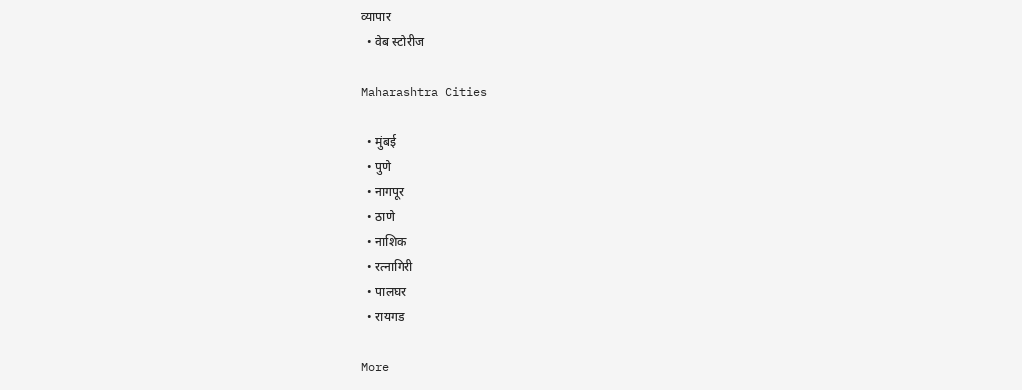व्यापार
  • वेब स्टोरीज

Maharashtra Cities

  • मुंबई
  • पुणे
  • नागपूर
  • ठाणे
  • नाशिक
  • रत्नागिरी
  • पालघर
  • रायगड

More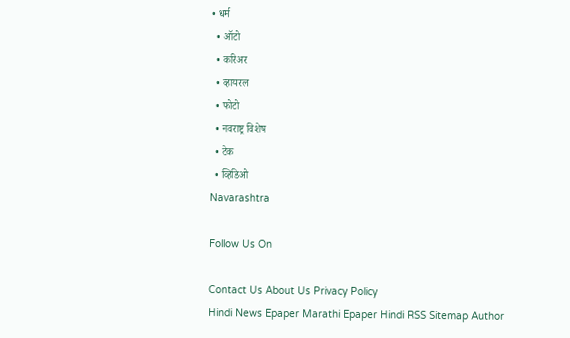• धर्म
  • ऑटो
  • करिअर
  • व्हायरल
  • फोटो
  • नवराष्ट्र विशेष
  • टेक
  • व्हिडिओ
Navarashtra

Follow Us On

Contact Us About Us Privacy Policy
Hindi News Epaper Marathi Epaper Hindi RSS Sitemap Author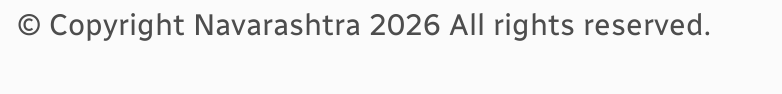© Copyright Navarashtra 2026 All rights reserved.